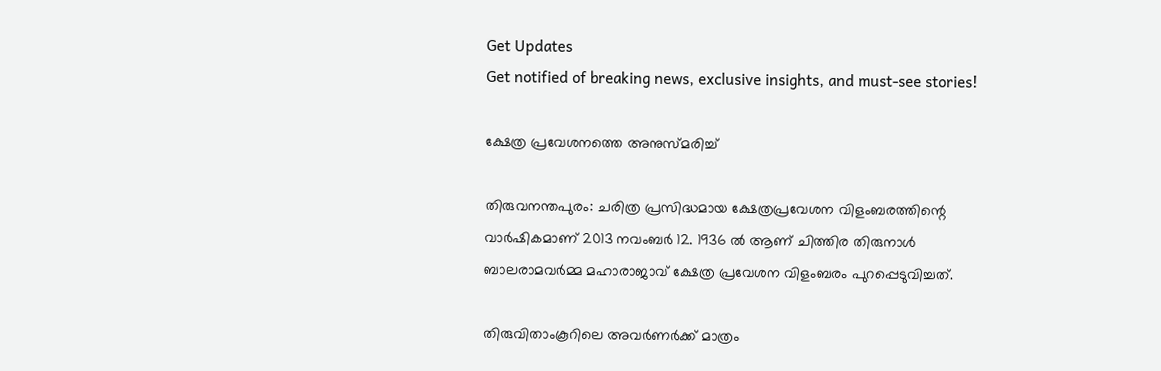Get Updates
Get notified of breaking news, exclusive insights, and must-see stories!

ക്ഷേത്ര പ്രവേശനത്തെ അനുസ്മരിച്ച്

തിരുവനന്തപുരം: ചരിത്ര പ്രസിദ്ധമായ ക്ഷേത്രപ്രവേശന വിളംബരത്തിന്റെ വാര്‍ഷികമാണ് 2013 നവംബര്‍ 12. 1936 ല്‍ ആണ് ചിത്തിര തിരുനാള്‍ ബാലരാമവര്‍മ്മ മഹാരാജാവ് ക്ഷേത്ര പ്രവേശന വിളംബരം പുറപ്പെടുവിച്ചത്.

തിരുവിതാംകൂറിലെ അവര്‍ണര്‍ക്ക് മാത്രം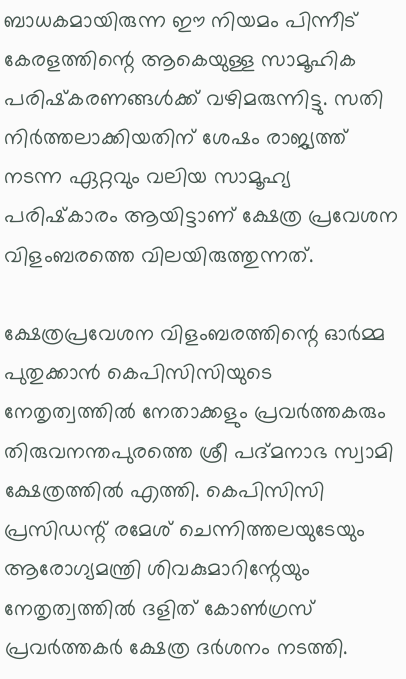ബാധകമായിരുന്ന ഈ നിയമം പിന്നീട് കേരളത്തിന്റെ ആകെയുള്ള സാമൂഹിക പരിഷ്‌കരണങ്ങള്‍ക്ക് വഴിമരുന്നിട്ടു. സതി നിര്‍ത്തലാക്കിയതിന് ശേഷം രാജ്യത്ത് നടന്ന ഏറ്റവും വലിയ സാമൂഹ്യ പരിഷ്‌കാരം ആയിട്ടാണ് ക്ഷേത്ര പ്രവേശന വിളംബരത്തെ വിലയിരുത്തുന്നത്.

ക്ഷേത്രപ്രവേശന വിളംബരത്തിന്റെ ഓര്‍മ്മ പുതുക്കാന്‍ കെപിസിസിയുടെ നേതൃത്വത്തില്‍ നേതാക്കളും പ്രവര്‍ത്തകരും തിരുവനന്തപുരത്തെ ശ്രീ പദ്മനാഭ സ്വാമി ക്ഷേത്രത്തില്‍ എത്തി. കെപിസിസി പ്രസിഡന്റ് രമേശ് ചെന്നിത്തലയുടേയും ആരോഗ്യമന്ത്രി ശിവകുമാറിന്റേയും നേതൃത്വത്തില്‍ ദളിത് കോണ്‍ഗ്രസ് പ്രവര്‍ത്തകര്‍ ക്ഷേത്ര ദര്‍ശനം നടത്തി.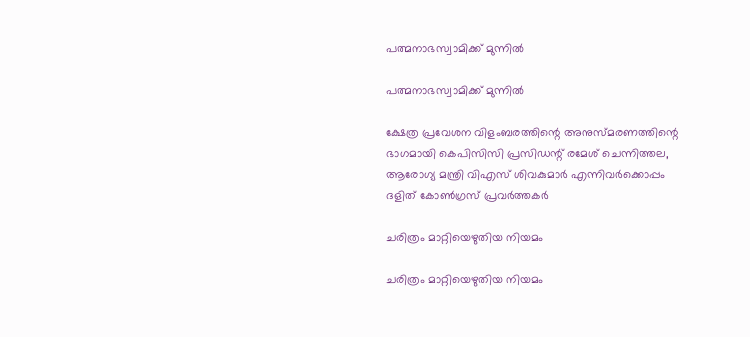പത്മനാഭസ്വാമിക്ക് മുന്നില്‍

പത്മനാഭസ്വാമിക്ക് മുന്നില്‍

ക്ഷേത്ര പ്രവേശന വിളംബരത്തിന്റെ അനുസ്മരണത്തിന്റെ ഭാഗമായി കെപിസിസി പ്രസിഡന്റ് രമേശ് ചെന്നിത്തല, ആരോഗ്യ മന്ത്രി വിഎസ് ശിവകുമാര്‍ എന്നിവര്‍ക്കൊപ്പം ദളിത് കോണ്‍ഗ്രസ് പ്രവര്‍ത്തകര്‍

ചരിത്രം മാറ്റിയെഴുതിയ നിയമം

ചരിത്രം മാറ്റിയെഴുതിയ നിയമം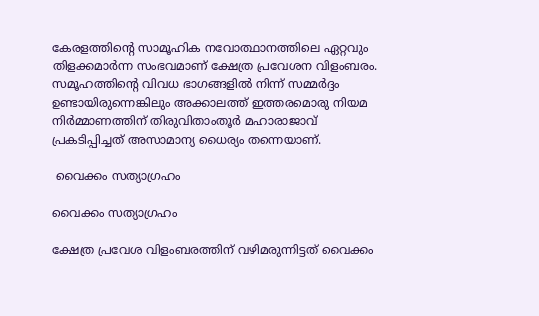കേരളത്തിന്റെ സാമൂഹിക നവോത്ഥാനത്തിലെ ഏറ്റവും തിളക്കമാര്‍ന്ന സംഭവമാണ് ക്ഷേത്ര പ്രവേശന വിളംബരം. സമൂഹത്തിന്റെ വിവധ ഭാഗങ്ങളില്‍ നിന്ന് സമ്മര്‍ദ്ദം ഉണ്ടായിരുന്നെങ്കിലും അക്കാലത്ത് ഇത്തരമൊരു നിയമ നിര്‍മ്മാണത്തിന് തിരുവിതാംതൂര്‍ മഹാരാജാവ് പ്രകടിപ്പിച്ചത് അസാമാന്യ ധൈര്യം തന്നെയാണ്.

 വൈക്കം സത്യാഗ്രഹം

വൈക്കം സത്യാഗ്രഹം

ക്ഷേത്ര പ്രവേശ വിളംബരത്തിന് വഴിമരുന്നിട്ടത് വൈക്കം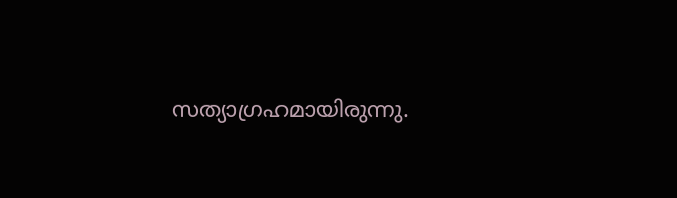സത്യാഗ്രഹമായിരുന്നു.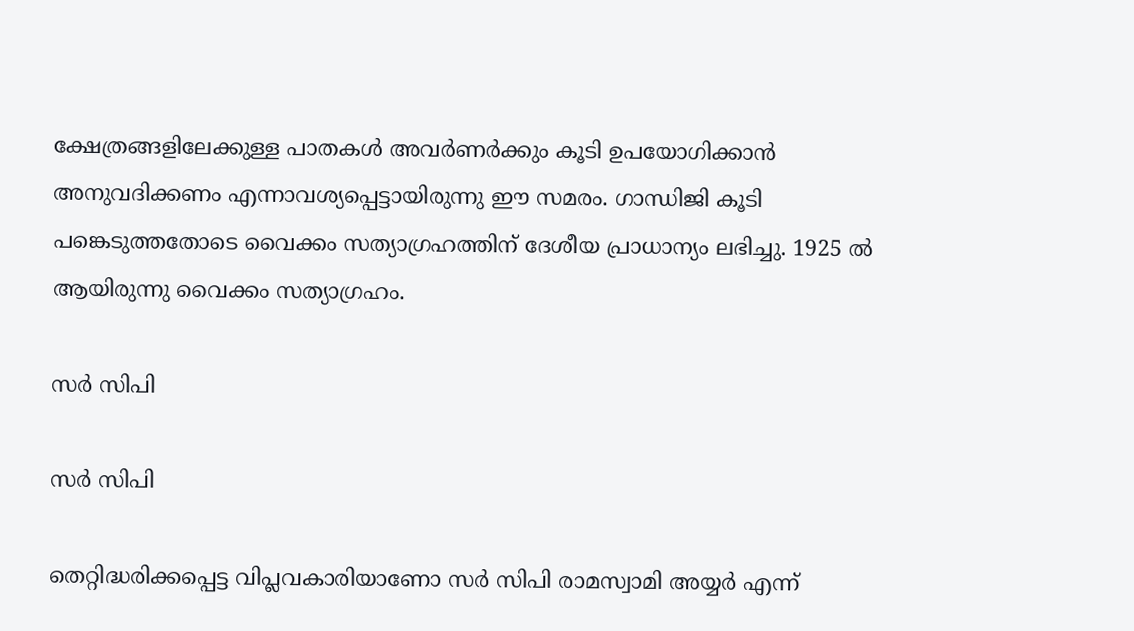ക്ഷേത്രങ്ങളിലേക്കുള്ള പാതകള്‍ അവര്‍ണര്‍ക്കും കൂടി ഉപയോഗിക്കാന്‍ അനുവദിക്കണം എന്നാവശ്യപ്പെട്ടായിരുന്നു ഈ സമരം. ഗാന്ധിജി കൂടി പങ്കെടുത്തതോടെ വൈക്കം സത്യാഗ്രഹത്തിന് ദേശീയ പ്രാധാന്യം ലഭിച്ചു. 1925 ല്‍ ആയിരുന്നു വൈക്കം സത്യാഗ്രഹം.

സര്‍ സിപി

സര്‍ സിപി

തെറ്റിദ്ധരിക്കപ്പെട്ട വിപ്ലവകാരിയാണോ സര്‍ സിപി രാമസ്വാമി അയ്യര്‍ എന്ന്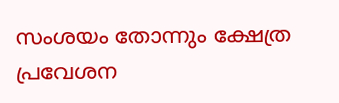സംശയം തോന്നും ക്ഷേത്ര പ്രവേശന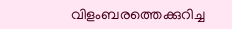വിളംബരത്തെക്കുറിച്ച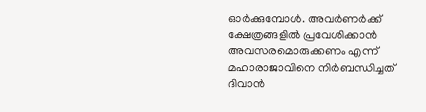ഓര്‍ക്കുമ്പോള്‍. അവര്‍ണര്‍ക്ക് ക്ഷേത്രങ്ങളില്‍ പ്രവേശിക്കാന്‍ അവസരമൊരുക്കണം എന്ന് മഹാരാജാവിനെ നിര്‍ബന്ധിച്ചത് ദിവാന്‍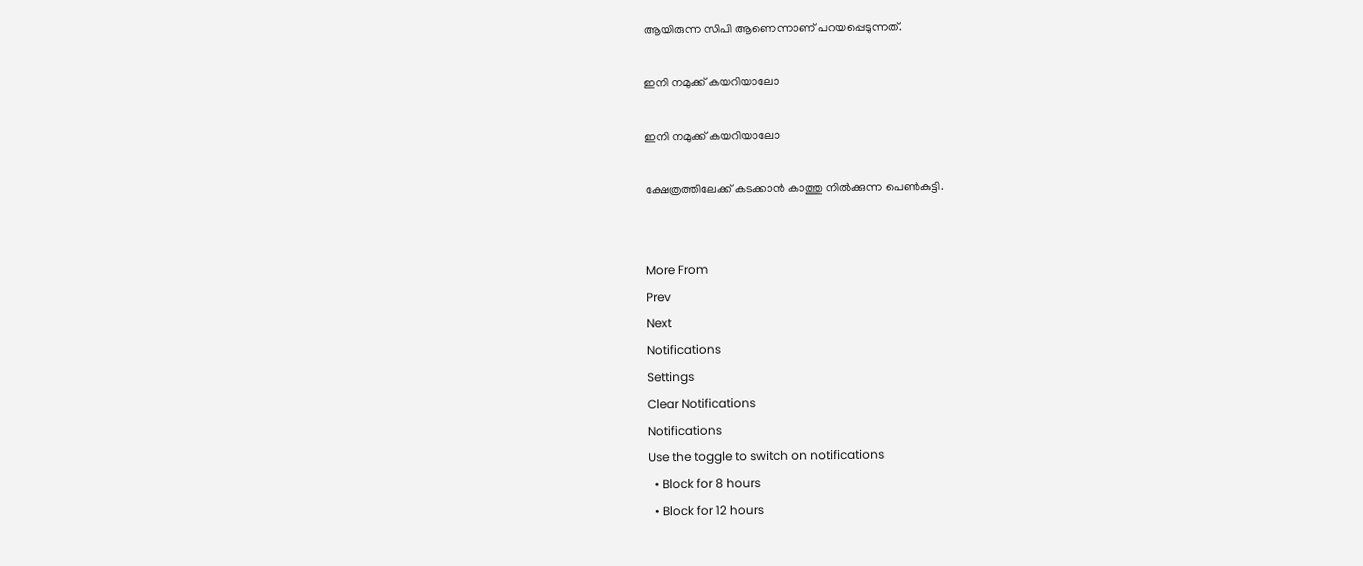ആയിരുന്ന സിപി ആണെന്നാണ് പറയപ്പെടുന്നത്.

ഇനി നമുക്ക് കയറിയാലോ

ഇനി നമുക്ക് കയറിയാലോ

ക്ഷേത്രത്തിലേക്ക് കടക്കാന്‍ കാത്തു നില്‍ക്കുന്ന പെണ്‍കുട്ടി.


More From
Prev
Next
Notifications
Settings
Clear Notifications
Notifications
Use the toggle to switch on notifications
  • Block for 8 hours
  • Block for 12 hours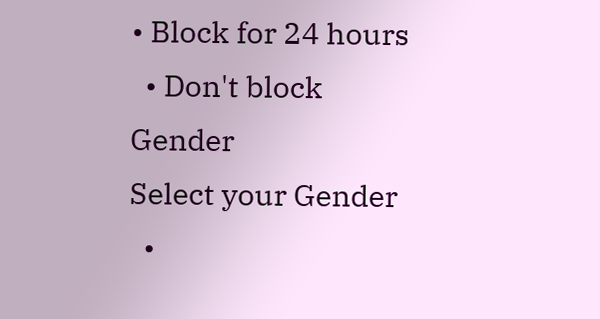• Block for 24 hours
  • Don't block
Gender
Select your Gender
  •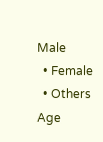Male
  • Female
  • Others
Age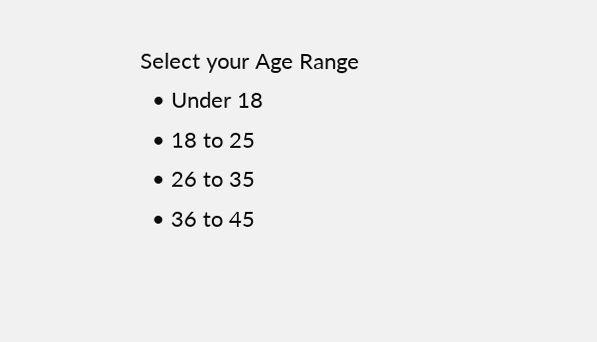Select your Age Range
  • Under 18
  • 18 to 25
  • 26 to 35
  • 36 to 45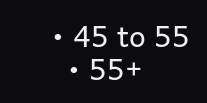• 45 to 55
  • 55+